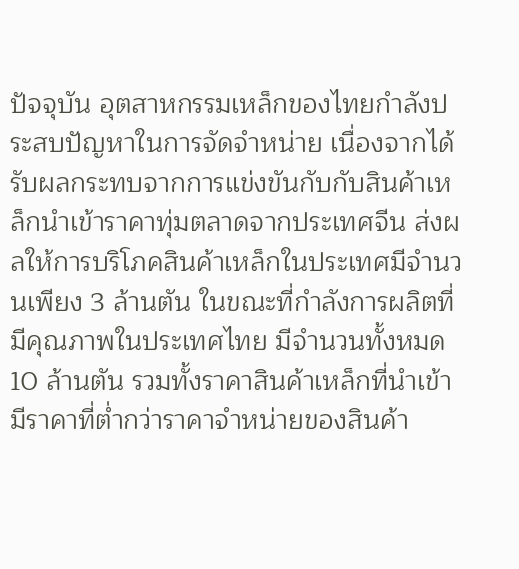ปัจจุบัน อุตสาหกรรมเหล็กของไทยกำลังประสบปัญหาในการจัดจำหน่าย เนื่องจากได้รับผลกระทบจากการแข่งขันกับกับสินค้าเหล็กนำเข้าราคาทุ่มตลาดจากประเทศจีน ส่งผลให้การบริโภคสินค้าเหล็กในประเทศมีจำนวนเพียง 3 ล้านตัน ในขณะที่กำลังการผลิตที่มีคุณภาพในประเทศไทย มีจำนวนทั้งหมด 10 ล้านตัน รวมทั้งราคาสินค้าเหล็กที่นำเข้ามีราคาที่ต่ำกว่าราคาจำหน่ายของสินค้า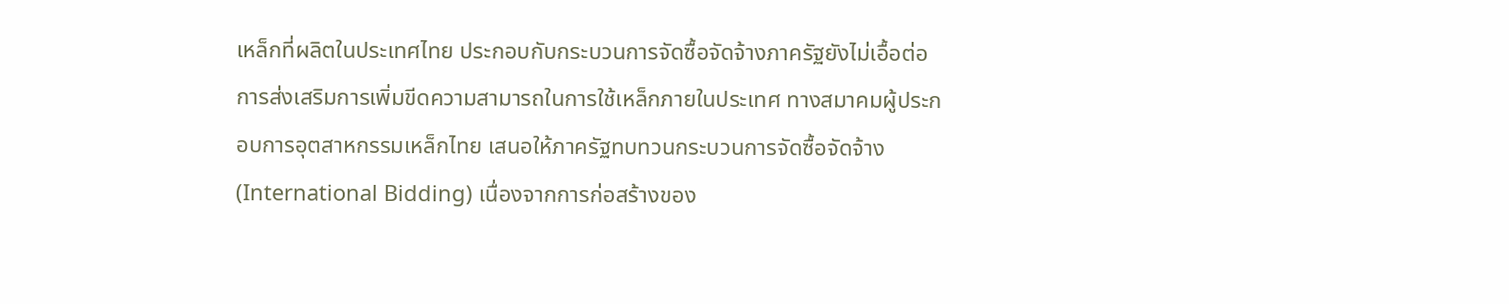เหล็กที่ผลิตในประเทศไทย ประกอบกับกระบวนการจัดซื้อจัดจ้างภาครัฐยังไม่เอื้อต่อการส่งเสริมการเพิ่มขีดความสามารถในการใช้เหล็กภายในประเทศ ทางสมาคมผู้ประกอบการอุตสาหกรรมเหล็กไทย เสนอให้ภาครัฐทบทวนกระบวนการจัดซื้อจัดจ้าง (International Bidding) เนื่องจากการก่อสร้างของ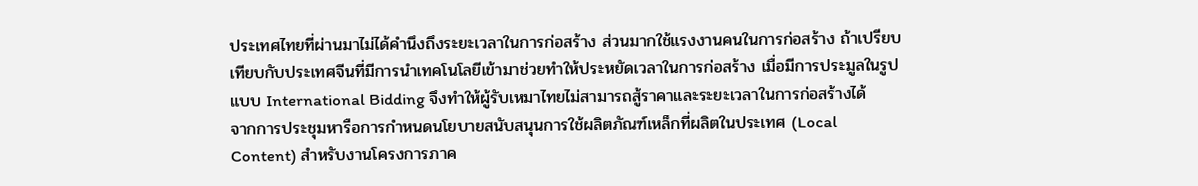ประเทศไทยที่ผ่านมาไม่ได้คำนึงถึงระยะเวลาในการก่อสร้าง ส่วนมากใช้แรงงานคนในการก่อสร้าง ถ้าเปรียบเทียบกับประเทศจีนที่มีการนำเทคโนโลยีเข้ามาช่วยทำให้ประหยัดเวลาในการก่อสร้าง เมื่อมีการประมูลในรูปแบบ International Bidding จึงทำให้ผู้รับเหมาไทยไม่สามารถสู้ราคาและระยะเวลาในการก่อสร้างได้
จากการประชุมหารือการกำหนดนโยบายสนับสนุนการใช้ผลิตภัณฑ์เหล็กที่ผลิตในประเทศ (Local Content) สำหรับงานโครงการภาค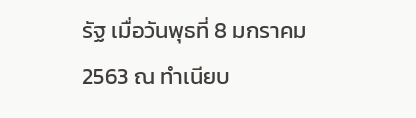รัฐ เมื่อวันพุธที่ 8 มกราคม 2563 ณ ทำเนียบ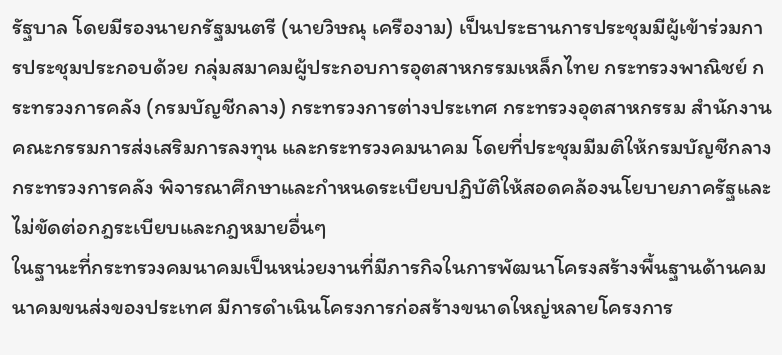รัฐบาล โดยมีรองนายกรัฐมนตรี (นายวิษณุ เครืองาม) เป็นประธานการประชุมมีผู้เข้าร่วมการประชุมประกอบด้วย กลุ่มสมาคมผู้ประกอบการอุตสาหกรรมเหล็กไทย กระทรวงพาณิชย์ กระทรวงการคลัง (กรมบัญชีกลาง) กระทรวงการต่างประเทศ กระทรวงอุตสาหกรรม สำนักงานคณะกรรมการส่งเสริมการลงทุน และกระทรวงคมนาคม โดยที่ประชุมมีมติให้กรมบัญชีกลาง กระทรวงการคลัง พิจารณาศึกษาและกำหนดระเบียบปฏิบัติให้สอดคล้องนโยบายภาครัฐและไม่ขัดต่อกฎระเบียบและกฎหมายอื่นๆ
ในฐานะที่กระทรวงคมนาคมเป็นหน่วยงานที่มีภารกิจในการพัฒนาโครงสร้างพื้นฐานด้านคมนาคมขนส่งของประเทศ มีการดำเนินโครงการก่อสร้างขนาดใหญ่หลายโครงการ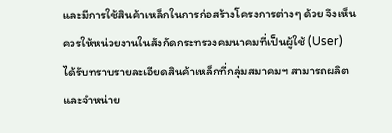และมีการใช้สินค้าเหล็กในการก่อสร้างโครงการต่างๆ ด้วย จึงเห็นควรให้หน่วยงานในสังกัดกระทรวงคมนาคมที่เป็นผู้ใช้ (User) ได้รับทราบรายละเอียดสินค้าเหล็กที่กลุ่มสมาคมฯ สามารถผลิตและจำหน่าย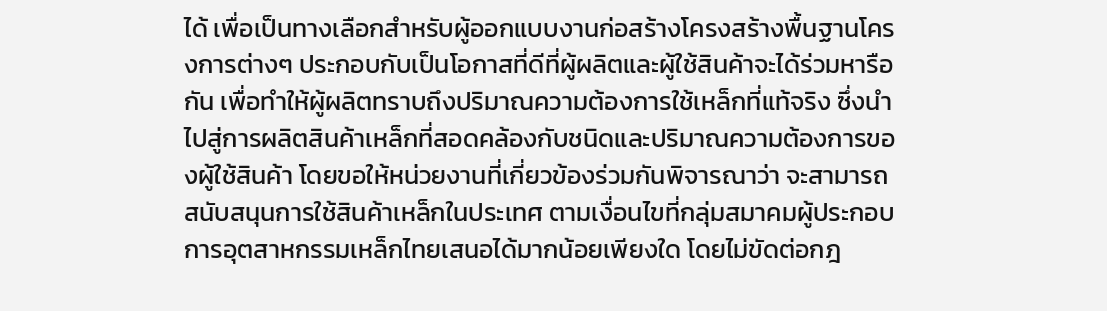ได้ เพื่อเป็นทางเลือกสำหรับผู้ออกแบบงานก่อสร้างโครงสร้างพื้นฐานโครงการต่างๆ ประกอบกับเป็นโอกาสที่ดีที่ผู้ผลิตและผู้ใช้สินค้าจะได้ร่วมหารือกัน เพื่อทำให้ผู้ผลิตทราบถึงปริมาณความต้องการใช้เหล็กที่แท้จริง ซึ่งนำไปสู่การผลิตสินค้าเหล็กที่สอดคล้องกับชนิดและปริมาณความต้องการของผู้ใช้สินค้า โดยขอให้หน่วยงานที่เกี่ยวข้องร่วมกันพิจารณาว่า จะสามารถสนับสนุนการใช้สินค้าเหล็กในประเทศ ตามเงื่อนไขที่กลุ่มสมาคมผู้ประกอบการอุตสาหกรรมเหล็กไทยเสนอได้มากน้อยเพียงใด โดยไม่ขัดต่อกฎ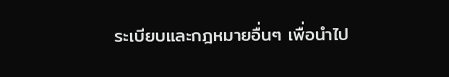ระเบียบและกฎหมายอื่นๆ เพื่อนำไป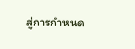สู่การกำหนด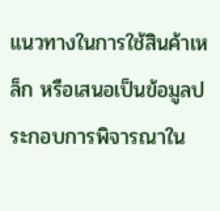แนวทางในการใช้สินค้าเหล็ก หรือเสนอเป็นข้อมูลประกอบการพิจารณาใน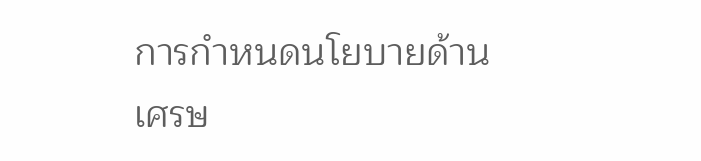การกำหนดนโยบายด้านเศรษ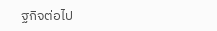ฐกิจต่อไป